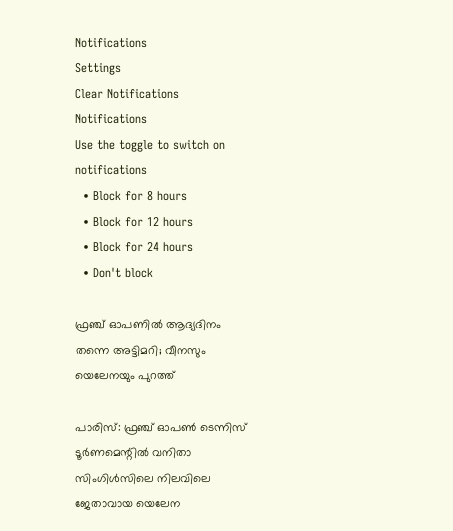Notifications
Settings
Clear Notifications
Notifications
Use the toggle to switch on notifications
  • Block for 8 hours
  • Block for 12 hours
  • Block for 24 hours
  • Don't block

ഫ്രഞ്ച് ഓപണില്‍ ആദ്യദിനം തന്നെ അട്ടിമറി; വീനസും യെലേനയും പുറത്ത്

പാരിസ്: ഫ്രഞ്ച് ഓപണ്‍ ടെന്നിസ് ടൂര്‍ണമെന്റില്‍ വനിതാ സിംഗിള്‍സിലെ നിലവിലെ ജേതാവായ യെലേന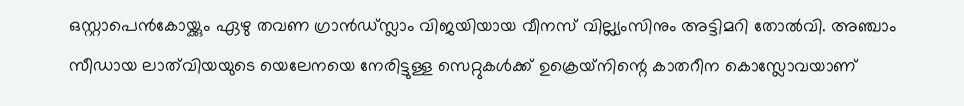ഒസ്റ്റാപെന്‍കോയ്ക്കും ഏഴു തവണ ഗ്രാന്‍ഡ്സ്ലാം വിജയിയായ വീനസ് വില്ല്യംസിനും അട്ടിമറി തോല്‍വി. അഞ്ചാം സീഡായ ലാത്‌വിയയുടെ യെലേനയെ നേരിട്ടുള്ള സെറ്റുകള്‍ക്ക് ഉക്രെയ്‌നിന്റെ കാതറീന കൊസ്ലോവയാണ്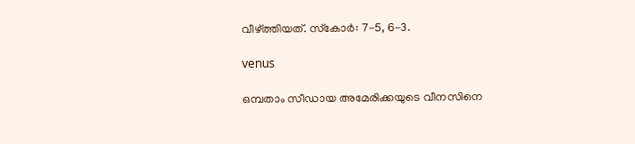വീഴ്ത്തിയത്. സ്‌കോര്‍: 7-5, 6-3.

venus

ഒമ്പതാം സീഡായ അമേരിക്കയുടെ വീനസിനെ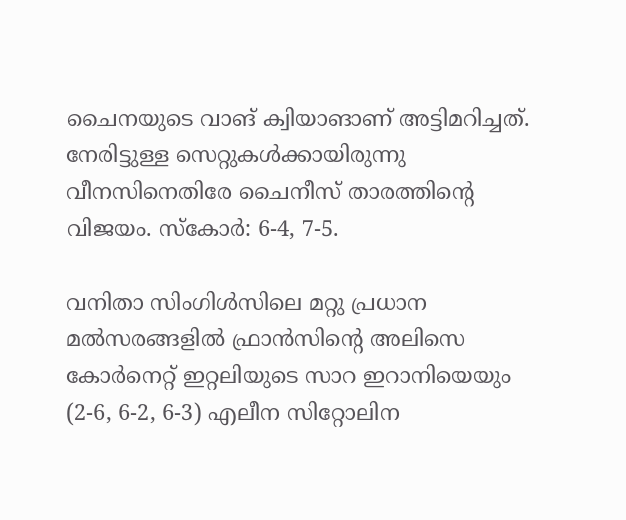ചൈനയുടെ വാങ് ക്വിയാങാണ് അട്ടിമറിച്ചത്. നേരിട്ടുള്ള സെറ്റുകള്‍ക്കായിരുന്നു വീനസിനെതിരേ ചൈനീസ് താരത്തിന്റെ വിജയം. സ്‌കോര്‍: 6-4, 7-5.

വനിതാ സിംഗിള്‍സിലെ മറ്റു പ്രധാന മല്‍സരങ്ങളില്‍ ഫ്രാന്‍സിന്റെ അലിസെ കോര്‍നെറ്റ് ഇറ്റലിയുടെ സാറ ഇറാനിയെയും (2-6, 6-2, 6-3) എലീന സിറ്റോലിന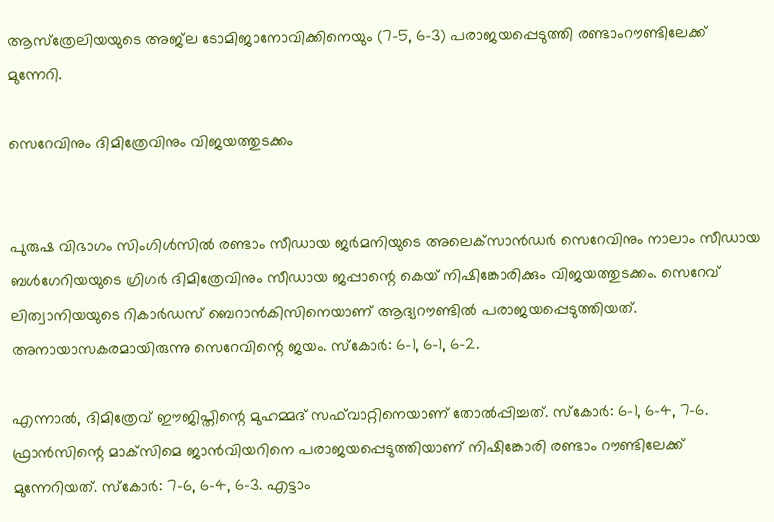ആസ്‌ത്രേലിയയുടെ അജ്‌ല ടോമിജാനോവിക്കിനെയും (7-5, 6-3) പരാജയപ്പെടുത്തി രണ്ടാംറൗണ്ടിലേക്ക് മുന്നേറി.

സെറേവിനും ദിമിത്രേവിനും വിജയത്തുടക്കം


പുരുഷ വിഭാഗം സിംഗിള്‍സില്‍ രണ്ടാം സീഡായ ജര്‍മനിയുടെ അലെക്‌സാന്‍ഡര്‍ സെറേവിനും നാലാം സീഡായ ബള്‍ഗേറിയയുടെ ഗ്രിഗര്‍ ദിമിത്രേവിനും സീഡായ ജപ്പാന്റെ കെയ് നിഷിങ്കോരിക്കും വിജയത്തുടക്കം. സെറേവ് ലിത്വാനിയയുടെ റികാര്‍ഡസ് ബെറാന്‍കിസിനെയാണ് ആദ്യറൗണ്ടില്‍ പരാജയപ്പെടുത്തിയത്. അനായാസകരമായിരുന്നു സെറേവിന്റെ ജയം. സ്‌കോര്‍: 6-1, 6-1, 6-2.

എന്നാല്‍, ദിമിത്രേവ് ഈജിപ്തിന്റെ മുഹമ്മദ് സഫ്‌വാറ്റിനെയാണ് തോല്‍പ്പിച്ചത്. സ്‌കോര്‍: 6-1, 6-4, 7-6. ഫ്രാന്‍സിന്റെ മാക്‌സിമെ ജാന്‍വിയറിനെ പരാജയപ്പെടുത്തിയാണ് നിഷിങ്കോരി രണ്ടാം റൗണ്ടിലേക്ക് മുന്നേറിയത്. സ്‌കോര്‍: 7-6, 6-4, 6-3. എട്ടാം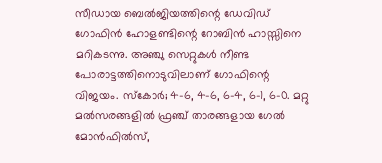സീഡായ ബെല്‍ജിയത്തിന്റെ ഡേവിഡ് ഗോഫിന്‍ ഹോളണ്ടിന്റെ റോബിന്‍ ഹാസ്സിനെ മറികടന്നു. അഞ്ചു സെറ്റുകള്‍ നീണ്ട പോരാട്ടത്തിനൊടുവിലാണ് ഗോഫിന്റെ വിജയം. സ്‌കോര്‍; 4-6, 4-6, 6-4, 6-1, 6-0. മറ്റു മല്‍സരങ്ങളില്‍ ഫ്രഞ്ച് താരങ്ങളായ ഗേല്‍ മോന്‍ഫില്‍സ്,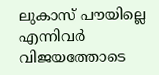ലുകാസ് പൗയില്ലെ എന്നിവര്‍ വിജയത്തോടെ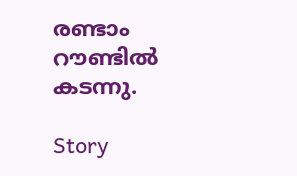രണ്ടാം റൗണ്ടില്‍ കടന്നു.

Story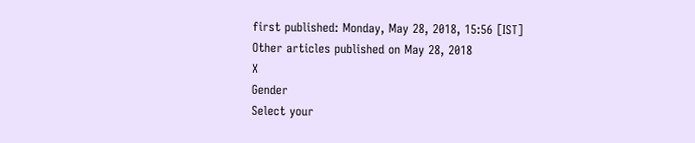first published: Monday, May 28, 2018, 15:56 [IST]
Other articles published on May 28, 2018
X
Gender
Select your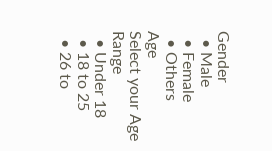Gender
  • Male
  • Female
  • Others
Age
Select your Age Range
  • Under 18
  • 18 to 25
  • 26 to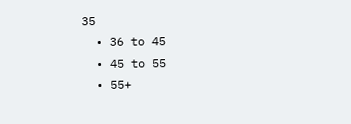35
  • 36 to 45
  • 45 to 55
  • 55+